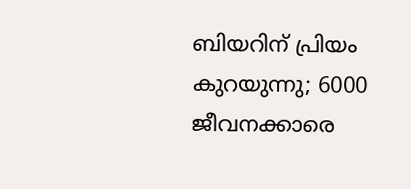ബിയറിന് പ്രിയം കുറയുന്നു; 6000 ജീവനക്കാരെ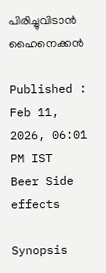പിരിച്ചുവിടാന്‍ ഹൈനെക്കന്‍

Published : Feb 11, 2026, 06:01 PM IST
Beer Side effects

Synopsis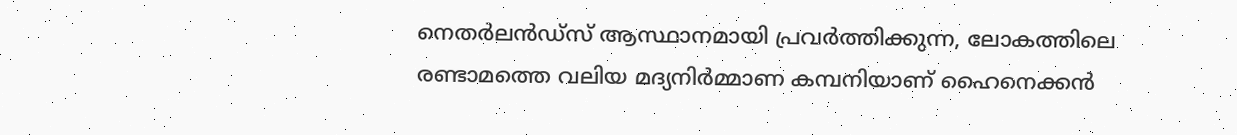നെതര്‍ലന്‍ഡ്സ് ആസ്ഥാനമായി പ്രവര്‍ത്തിക്കുന്ന, ലോകത്തിലെ രണ്ടാമത്തെ വലിയ മദ്യനിര്‍മ്മാണ കമ്പനിയാണ് ഹൈനെക്കന്‍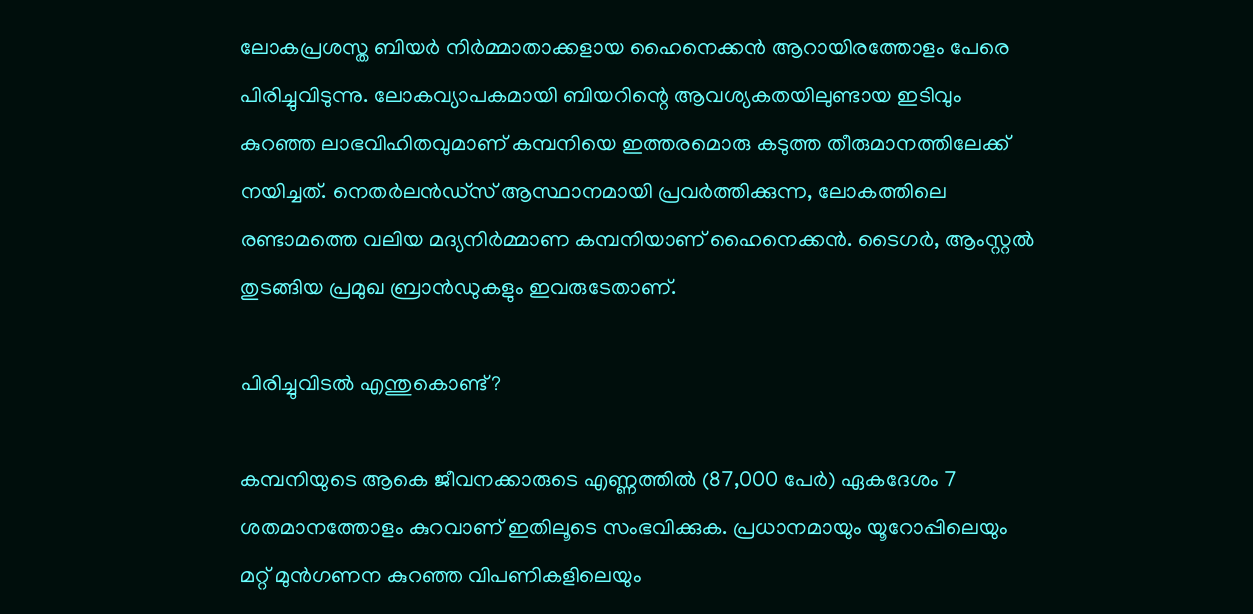ലോകപ്രശസ്ത ബിയര്‍ നിര്‍മ്മാതാക്കളായ ഹൈനെക്കന്‍ ആറായിരത്തോളം പേരെ പിരിച്ചുവിടുന്നു. ലോകവ്യാപകമായി ബിയറിന്റെ ആവശ്യകതയിലുണ്ടായ ഇടിവും കുറഞ്ഞ ലാഭവിഹിതവുമാണ് കമ്പനിയെ ഇത്തരമൊരു കടുത്ത തീരുമാനത്തിലേക്ക് നയിച്ചത്. നെതര്‍ലന്‍ഡ്സ് ആസ്ഥാനമായി പ്രവര്‍ത്തിക്കുന്ന, ലോകത്തിലെ രണ്ടാമത്തെ വലിയ മദ്യനിര്‍മ്മാണ കമ്പനിയാണ് ഹൈനെക്കന്‍. ടൈഗര്‍, ആംസ്റ്റല്‍ തുടങ്ങിയ പ്രമുഖ ബ്രാന്‍ഡുകളും ഇവരുടേതാണ്.

പിരിച്ചുവിടല്‍ എന്തുകൊണ്ട്?

കമ്പനിയുടെ ആകെ ജീവനക്കാരുടെ എണ്ണത്തില്‍ (87,000 പേര്‍) ഏകദേശം 7 ശതമാനത്തോളം കുറവാണ് ഇതിലൂടെ സംഭവിക്കുക. പ്രധാനമായും യൂറോപ്പിലെയും മറ്റ് മുന്‍ഗണന കുറഞ്ഞ വിപണികളിലെയും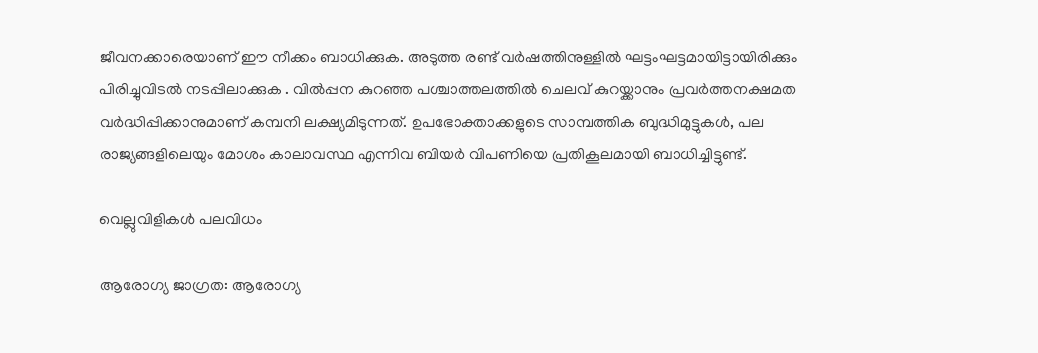ജീവനക്കാരെയാണ് ഈ നീക്കം ബാധിക്കുക. അടുത്ത രണ്ട് വര്‍ഷത്തിനുള്ളില്‍ ഘട്ടംഘട്ടമായിട്ടായിരിക്കും പിരിച്ചുവിടല്‍ നടപ്പിലാക്കുക . വില്‍പ്പന കുറഞ്ഞ പശ്ചാത്തലത്തില്‍ ചെലവ് കുറയ്ക്കാനും പ്രവര്‍ത്തനക്ഷമത വര്‍ദ്ധിപ്പിക്കാനുമാണ് കമ്പനി ലക്ഷ്യമിടുന്നത്. ഉപഭോക്താക്കളുടെ സാമ്പത്തിക ബുദ്ധിമുട്ടുകള്‍, പല രാജ്യങ്ങളിലെയും മോശം കാലാവസ്ഥ എന്നിവ ബിയര്‍ വിപണിയെ പ്രതികൂലമായി ബാധിച്ചിട്ടുണ്ട്.

വെല്ലുവിളികള്‍ പലവിധം

ആരോഗ്യ ജാഗ്രത: ആരോഗ്യ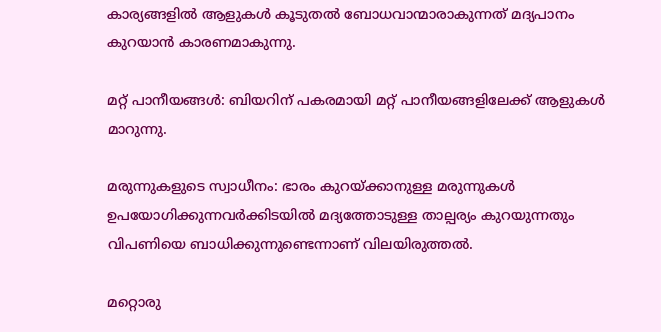കാര്യങ്ങളില്‍ ആളുകള്‍ കൂടുതല്‍ ബോധവാന്മാരാകുന്നത് മദ്യപാനം കുറയാന്‍ കാരണമാകുന്നു.

മറ്റ് പാനീയങ്ങള്‍: ബിയറിന് പകരമായി മറ്റ് പാനീയങ്ങളിലേക്ക് ആളുകള്‍ മാറുന്നു.

മരുന്നുകളുടെ സ്വാധീനം: ഭാരം കുറയ്ക്കാനുള്ള മരുന്നുകള്‍ ഉപയോഗിക്കുന്നവര്‍ക്കിടയില്‍ മദ്യത്തോടുള്ള താല്പര്യം കുറയുന്നതും വിപണിയെ ബാധിക്കുന്നുണ്ടെന്നാണ് വിലയിരുത്തല്‍.

മറ്റൊരു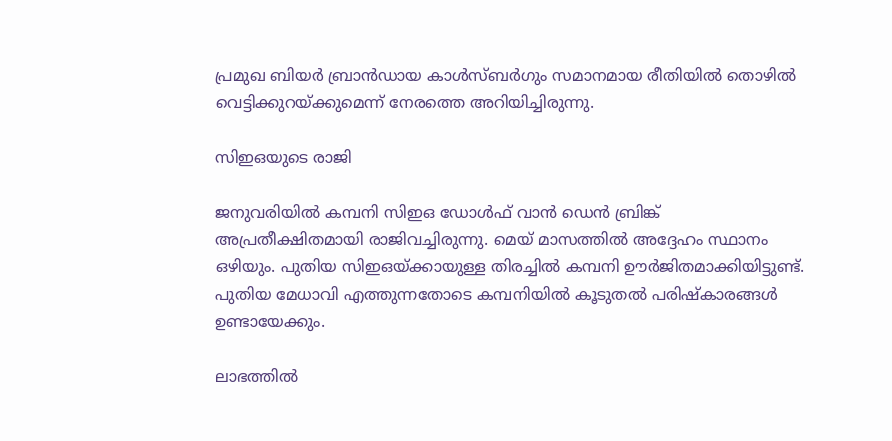പ്രമുഖ ബിയര്‍ ബ്രാന്‍ഡായ കാള്‍സ്ബര്‍ഗും സമാനമായ രീതിയില്‍ തൊഴില്‍ വെട്ടിക്കുറയ്ക്കുമെന്ന് നേരത്തെ അറിയിച്ചിരുന്നു.

സിഇഒയുടെ രാജി

ജനുവരിയില്‍ കമ്പനി സിഇഒ ഡോള്‍ഫ് വാന്‍ ഡെന്‍ ബ്രിങ്ക് അപ്രതീക്ഷിതമായി രാജിവച്ചിരുന്നു. മെയ് മാസത്തില്‍ അദ്ദേഹം സ്ഥാനം ഒഴിയും. പുതിയ സിഇഒയ്ക്കായുള്ള തിരച്ചില്‍ കമ്പനി ഊര്‍ജിതമാക്കിയിട്ടുണ്ട്. പുതിയ മേധാവി എത്തുന്നതോടെ കമ്പനിയില്‍ കൂടുതല്‍ പരിഷ്‌കാരങ്ങള്‍ ഉണ്ടായേക്കും.

ലാഭത്തില്‍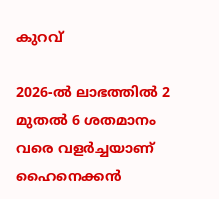കുറവ്

2026-ല്‍ ലാഭത്തില്‍ 2 മുതല്‍ 6 ശതമാനം വരെ വളര്‍ച്ചയാണ് ഹൈനെക്കന്‍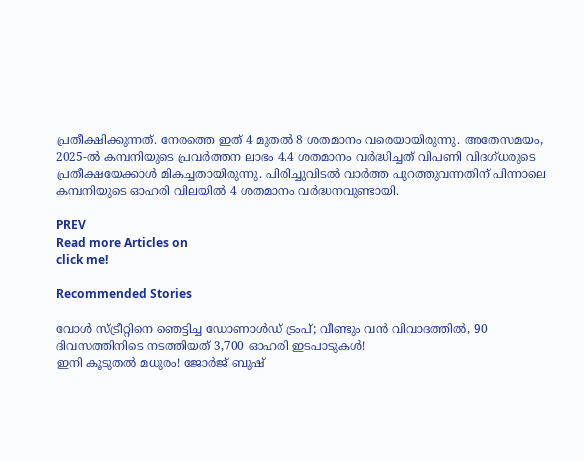പ്രതീക്ഷിക്കുന്നത്. നേരത്തെ ഇത് 4 മുതല്‍ 8 ശതമാനം വരെയായിരുന്നു. അതേസമയം, 2025-ല്‍ കമ്പനിയുടെ പ്രവര്‍ത്തന ലാഭം 4.4 ശതമാനം വര്‍ദ്ധിച്ചത് വിപണി വിദഗ്ധരുടെ പ്രതീക്ഷയേക്കാള്‍ മികച്ചതായിരുന്നു. പിരിച്ചുവിടല്‍ വാര്‍ത്ത പുറത്തുവന്നതിന് പിന്നാലെ കമ്പനിയുടെ ഓഹരി വിലയില്‍ 4 ശതമാനം വര്‍ദ്ധനവുണ്ടായി.

PREV
Read more Articles on
click me!

Recommended Stories

വോള്‍ സ്ട്രീറ്റിനെ ഞെട്ടിച്ച ഡോണാള്‍ഡ് ട്രംപ്; വീണ്ടും വന്‍ വിവാദത്തിൽ, 90 ദിവസത്തിനിടെ നടത്തിയത് 3,700 ഓഹരി ഇടപാടുകള്‍!
ഇനി കൂടുതൽ മധുരം! ജോർജ് ബുഷ്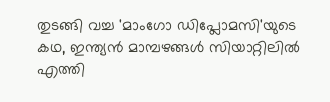തുടങ്ങി വച്ച 'മാംഗോ ഡിപ്ലോമസി'യുടെ കഥ, ഇന്ത്യൻ മാമ്പഴങ്ങൾ സിയാറ്റിലിൽ എത്തി